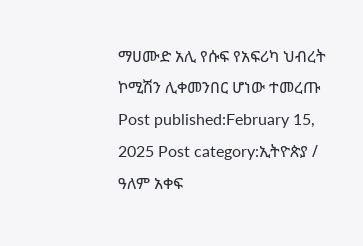ማሀሙድ አሊ የሱፍ የአፍሪካ ህብረት ኮሚሽን ሊቀመንበር ሆነው ተመረጡ Post published:February 15, 2025 Post category:ኢትዮጵያ / ዓለም አቀፍ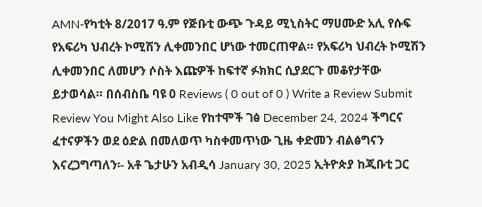AMN-የካቲት 8/2017 ዓ.ም የጅቡቲ ውጭ ጉዳይ ሚኒስትር ማሀሙድ አሊ የሱፍ የአፍሪካ ህብረት ኮሚሽን ሊቀመንበር ሆነው ተመርጠዋል። የአፍሪካ ህብረት ኮሚሽን ሊቀመንበር ለመሆን ሶስት እጩዎች ከፍተኛ ፉክክር ሲያደርጉ መቆየታቸው ይታወሳል። በሰብስቤ ባዩ 0 Reviews ( 0 out of 0 ) Write a Review Submit Review You Might Also Like የከተሞች ገፅ December 24, 2024 ችግርና ፈተናዎችን ወደ ዕድል በመለወጥ ካስቀመጥነው ጊዜ ቀድመን ብልፅግናን እናረጋግጣለን፡- አቶ ጌታሁን አብዲሳ January 30, 2025 ኢትዮጵያ ከጂቡቲ ጋር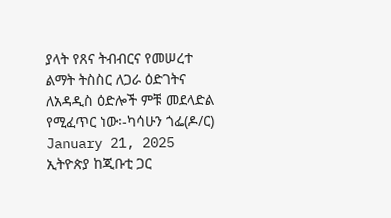ያላት የጸና ትብብርና የመሠረተ ልማት ትስስር ለጋራ ዕድገትና ለአዳዲስ ዕድሎች ምቹ መደላድል የሚፈጥር ነው፡-ካሳሁን ጎፌ(ዶ/ር) January 21, 2025
ኢትዮጵያ ከጂቡቲ ጋር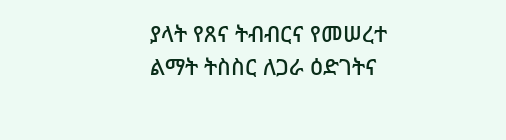ያላት የጸና ትብብርና የመሠረተ ልማት ትስስር ለጋራ ዕድገትና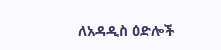ለአዳዲስ ዕድሎች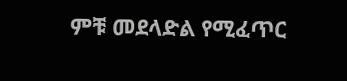ምቹ መደላድል የሚፈጥር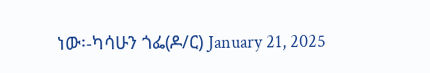ነው፡-ካሳሁን ጎፌ(ዶ/ር) January 21, 2025